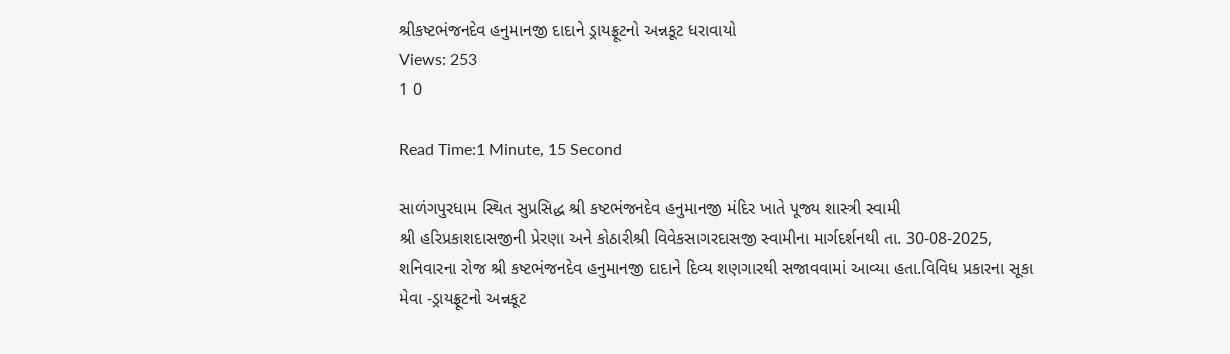શ્રીકષ્ટભંજનદેવ હનુમાનજી દાદાને ડ્રાયફ્રૂટનો અન્નકૂટ ધરાવાયો
Views: 253
1 0

Read Time:1 Minute, 15 Second

સાળંગપુરધામ સ્થિત સુપ્રસિદ્ધ શ્રી કષ્ટભંજનદેવ હનુમાનજી મંદિર ખાતે પૂજ્ય શાસ્ત્રી સ્વામી
શ્રી હરિપ્રકાશદાસજીની પ્રેરણા અને કોઠારીશ્રી વિવેકસાગરદાસજી સ્વામીના માર્ગદર્શનથી તા. 30-08-2025,
શનિવારના રોજ શ્રી કષ્ટભંજનદેવ હનુમાનજી દાદાને દિવ્ય શણગારથી સજાવવામાં આવ્યા હતા.વિવિધ પ્રકારના સૂકા
મેવા -ડ્રાયફ્રૂટનો અન્નકૂટ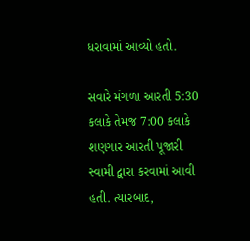ધરાવામાં આવ્યો હતો.

સવારે મંગળા આરતી 5:30 કલાકે તેમજ 7:00 કલાકે શણગાર આરતી પૂજારી સ્વામી દ્વારા કરવામાં આવી હતી. ત્યારબાદ,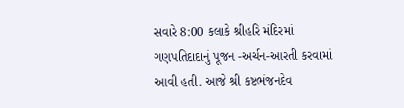સવારે 8:00 કલાકે શ્રીહરિ મંદિરમાં ગણપતિદાદાનું પૂજન -અર્ચન-આરતી કરવામાં આવી હતી. આજે શ્રી કષ્ટભંજનદેવ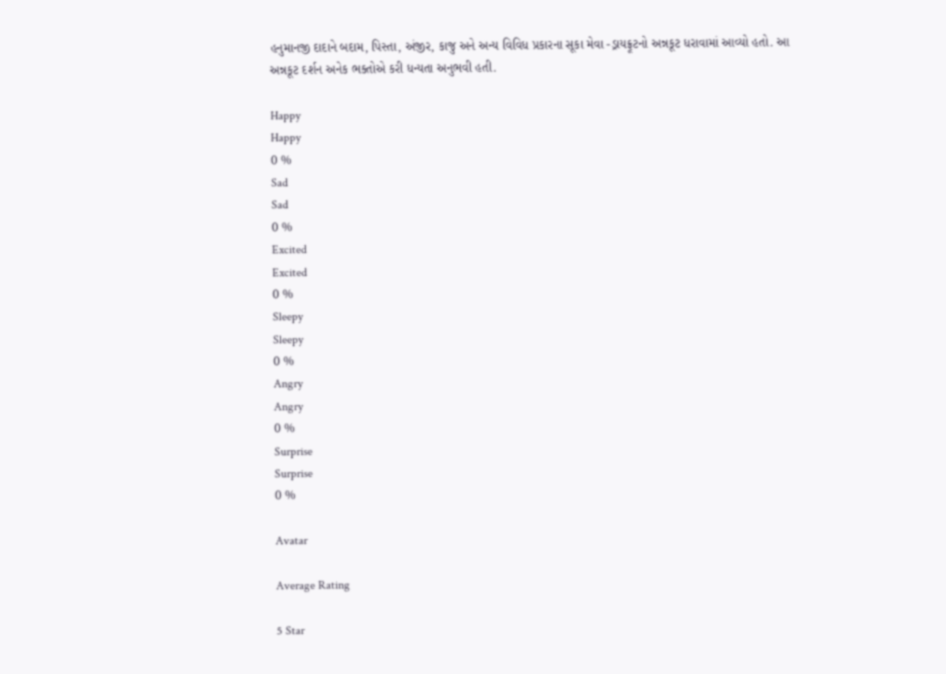હનુમાનજી દાદાને બદામ, પિસ્તા, અંજીર, કાજુ અને અન્ય વિવિધ પ્રકારના સૂકા મેવા -ડ્રાયફ્રૂટનો અન્નકૂટ ધરાવામાં આવ્યો હતો. આ અન્નકૂટ દર્શન અનેક ભક્તોએ કરી ધન્યતા અનુભવી હતી.

Happy
Happy
0 %
Sad
Sad
0 %
Excited
Excited
0 %
Sleepy
Sleepy
0 %
Angry
Angry
0 %
Surprise
Surprise
0 %

Avatar

Average Rating

5 Star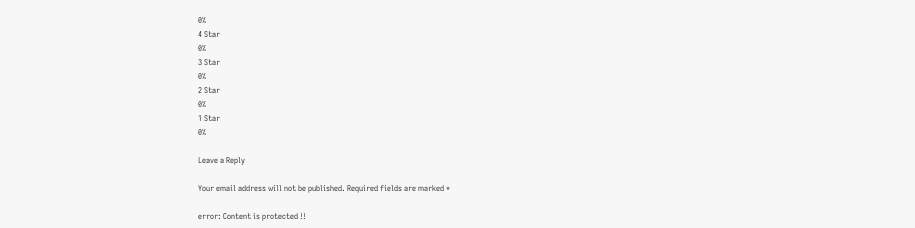0%
4 Star
0%
3 Star
0%
2 Star
0%
1 Star
0%

Leave a Reply

Your email address will not be published. Required fields are marked *

error: Content is protected !!